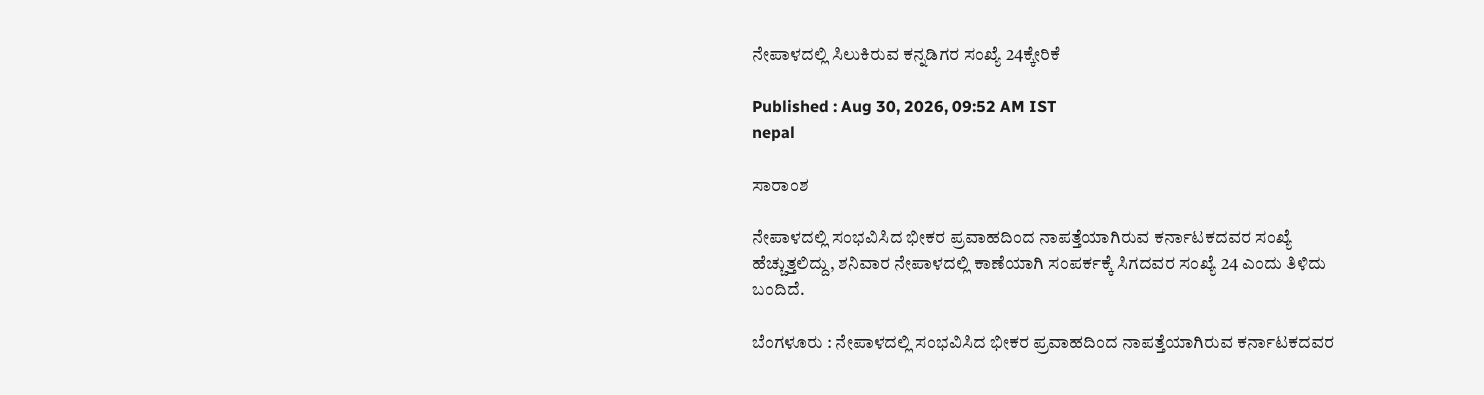ನೇಪಾಳದಲ್ಲಿ ಸಿಲುಕಿರುವ ಕನ್ನಡಿಗರ ಸಂಖ್ಯೆ 24ಕ್ಕೇರಿಕೆ

Published : Aug 30, 2026, 09:52 AM IST
nepal

ಸಾರಾಂಶ

ನೇಪಾಳದಲ್ಲಿ ಸಂಭವಿಸಿದ ಭೀಕರ ಪ್ರವಾಹದಿಂದ ನಾಪತ್ತೆಯಾಗಿರುವ ಕರ್ನಾಟಕದವರ ಸಂಖ್ಯೆ ಹೆಚ್ಚುತ್ತಲಿದ್ದು, ಶನಿವಾರ ನೇಪಾಳದಲ್ಲಿ ಕಾಣೆಯಾಗಿ ಸಂಪರ್ಕಕ್ಕೆ ಸಿಗದವರ ಸಂಖ್ಯೆ 24 ಎಂದು ತಿಳಿದು ಬಂದಿದೆ.

ಬೆಂಗಳೂರು : ನೇಪಾಳದಲ್ಲಿ ಸಂಭವಿಸಿದ ಭೀಕರ ಪ್ರವಾಹದಿಂದ ನಾಪತ್ತೆಯಾಗಿರುವ ಕರ್ನಾಟಕದವರ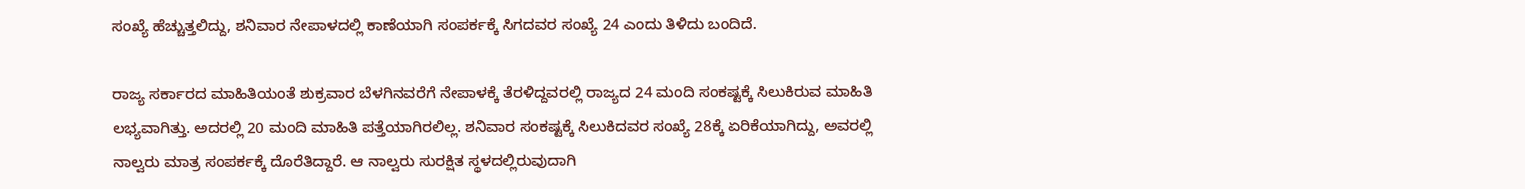ಸಂಖ್ಯೆ ಹೆಚ್ಚುತ್ತಲಿದ್ದು, ಶನಿವಾರ ನೇಪಾಳದಲ್ಲಿ ಕಾಣೆಯಾಗಿ ಸಂಪರ್ಕಕ್ಕೆ ಸಿಗದವರ ಸಂಖ್ಯೆ 24 ಎಂದು ತಿಳಿದು ಬಂದಿದೆ.

ರಾಜ್ಯ ಸರ್ಕಾರದ ಮಾಹಿತಿಯಂತೆ ಶುಕ್ರವಾರ ಬೆಳಗಿನವರೆಗೆ ನೇಪಾಳಕ್ಕೆ ತೆರಳಿದ್ದವರಲ್ಲಿ ರಾಜ್ಯದ 24 ಮಂದಿ ಸಂಕಷ್ಟಕ್ಕೆ ಸಿಲುಕಿರುವ ಮಾಹಿತಿ ಲಭ್ಯವಾಗಿತ್ತು. ಅದರಲ್ಲಿ 20 ಮಂದಿ ಮಾಹಿತಿ ಪತ್ತೆಯಾಗಿರಲಿಲ್ಲ. ಶನಿವಾರ ಸಂಕಷ್ಟಕ್ಕೆ ಸಿಲುಕಿದವರ ಸಂಖ್ಯೆ 28ಕ್ಕೆ ಏರಿಕೆಯಾಗಿದ್ದು, ಅವರಲ್ಲಿ ನಾಲ್ವರು ಮಾತ್ರ ಸಂಪರ್ಕಕ್ಕೆ ದೊರೆತಿದ್ದಾರೆ. ಆ ನಾಲ್ವರು ಸುರಕ್ಷಿತ ಸ್ಥಳದಲ್ಲಿರುವುದಾಗಿ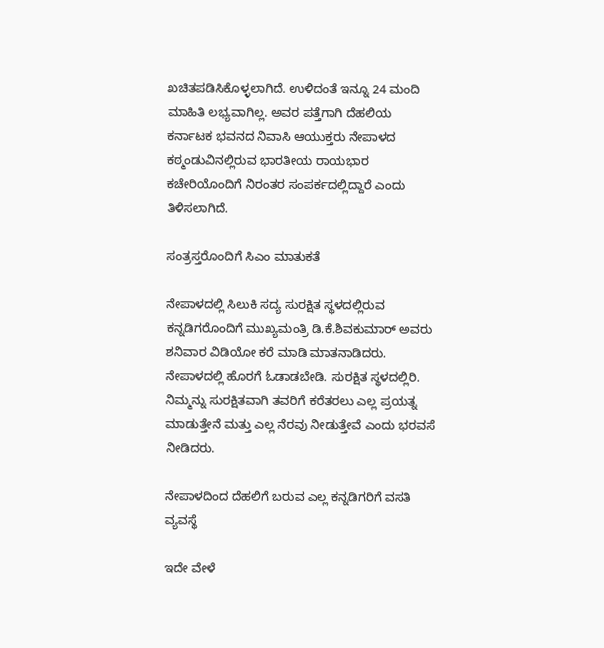ಖಚಿತಪಡಿಸಿಕೊಳ್ಳಲಾಗಿದೆ. ಉಳಿದಂತೆ ಇನ್ನೂ 24 ಮಂದಿ ಮಾಹಿತಿ ಲಭ್ಯವಾಗಿಲ್ಲ. ಅವರ ಪತ್ತೆಗಾಗಿ ದೆಹಲಿಯ ಕರ್ನಾಟಕ ಭವನದ ನಿವಾಸಿ ಆಯುಕ್ತರು ನೇಪಾಳದ ಕಠ್ಮಂಡುವಿನಲ್ಲಿರುವ ಭಾರತೀಯ ರಾಯಭಾರ ಕಚೇರಿಯೊಂದಿಗೆ ನಿರಂತರ ಸಂಪರ್ಕದಲ್ಲಿದ್ದಾರೆ ಎಂದು ತಿಳಿಸಲಾಗಿದೆ.

ಸಂತ್ರಸ್ತರೊಂದಿಗೆ ಸಿಎಂ ಮಾತುಕತೆ

ನೇಪಾಳದಲ್ಲಿ ಸಿಲುಕಿ ಸದ್ಯ ಸುರಕ್ಷಿತ ಸ್ಥಳದಲ್ಲಿರುವ ಕನ್ನಡಿಗರೊಂದಿಗೆ ಮುಖ್ಯಮಂತ್ರಿ ಡಿ.ಕೆ.ಶಿವಕುಮಾರ್‌ ಅವರು ಶನಿವಾರ ವಿಡಿಯೋ ಕರೆ ಮಾಡಿ ಮಾತನಾಡಿದರು. ನೇಪಾಳದಲ್ಲಿ ಹೊರಗೆ ಓಡಾಡಬೇಡಿ. ಸುರಕ್ಷಿತ ಸ್ಥಳದಲ್ಲಿರಿ. ನಿಮ್ಮನ್ನು ಸುರಕ್ಷಿತವಾಗಿ ತವರಿಗೆ ಕರೆತರಲು ಎಲ್ಲ ಪ್ರಯತ್ನ ಮಾಡುತ್ತೇನೆ ಮತ್ತು ಎಲ್ಲ ನೆರವು ನೀಡುತ್ತೇವೆ ಎಂದು ಭರವಸೆ ನೀಡಿದರು.

ನೇಪಾಳದಿಂದ ದೆಹಲಿಗೆ ಬರುವ ಎಲ್ಲ ಕನ್ನಡಿಗರಿಗೆ ವಸತಿ ವ್ಯವಸ್ಥೆ

ಇದೇ ವೇಳೆ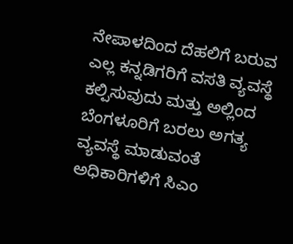ನೇಪಾಳದಿಂದ ದೆಹಲಿಗೆ ಬರುವ ಎಲ್ಲ ಕನ್ನಡಿಗರಿಗೆ ವಸತಿ ವ್ಯವಸ್ಥೆ ಕಲ್ಪಿಸುವುದು ಮತ್ತು ಅಲ್ಲಿಂದ ಬೆಂಗಳೂರಿಗೆ ಬರಲು ಅಗತ್ಯ ವ್ಯವಸ್ಥೆ ಮಾಡುವಂತೆ ಅಧಿಕಾರಿಗಳಿಗೆ ಸಿಎಂ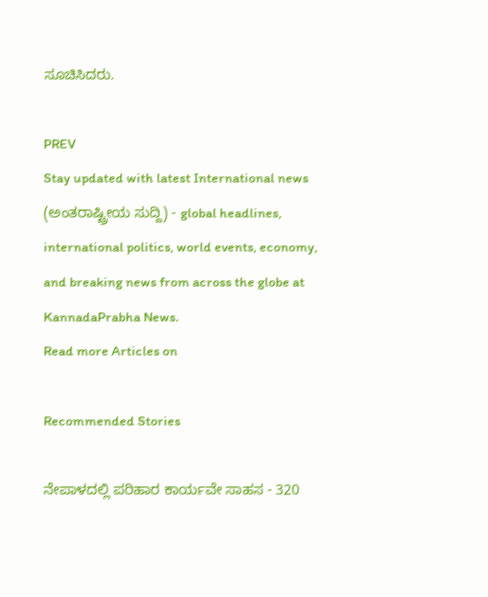ಸೂಚಿಸಿದರು.

PREV
Stay updated with latest International news (ಅಂತರಾಷ್ಟ್ರೀಯ ಸುದ್ದಿ) - global headlines, international politics, world events, economy, and breaking news from across the globe at KannadaPrabha News.
Read more Articles on

Recommended Stories

ನೇಪಾಳದಲ್ಲಿ ಪರಿಹಾರ ಕಾರ್ಯವೇ ಸಾಹಸ - 320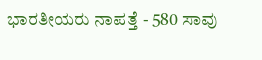ಭಾರತೀಯರು ನಾಪತ್ತೆ - 580 ಸಾವು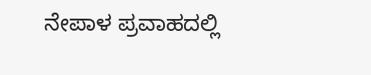ನೇಪಾಳ ಪ್ರವಾಹದಲ್ಲಿ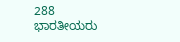288 ಭಾರತೀಯರು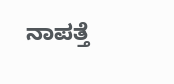ನಾಪತ್ತೆ